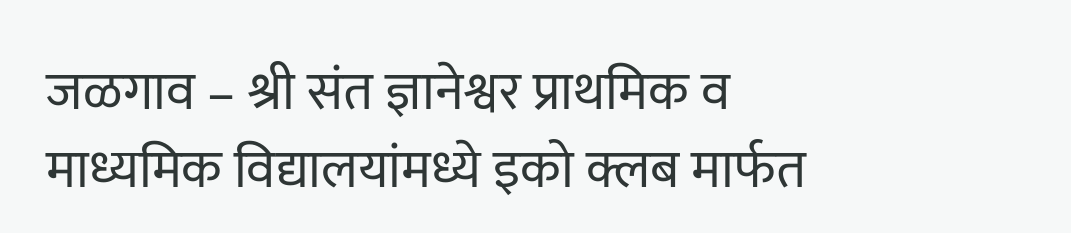जळगाव – श्री संत ज्ञानेश्वर प्राथमिक व माध्यमिक विद्यालयांमध्ये इको क्लब मार्फत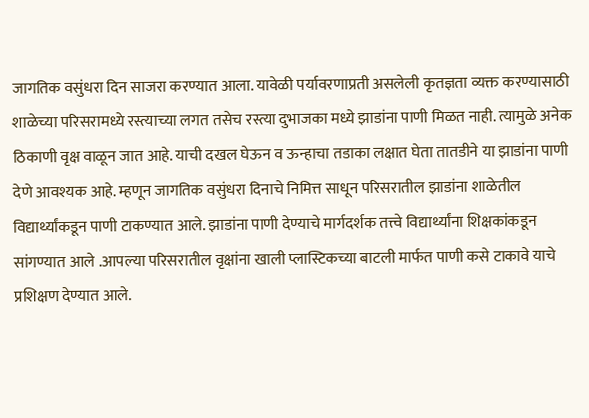जागतिक वसुंधरा दिन साजरा करण्यात आला. यावेळी पर्यावरणाप्रती असलेली कृतज्ञता व्यक्त करण्यासाठी शाळेच्या परिसरामध्ये रस्त्याच्या लगत तसेच रस्त्या दुभाजका मध्ये झाडांना पाणी मिळत नाही. त्यामुळे अनेक ठिकाणी वृक्ष वाळून जात आहे. याची दखल घेऊन व ऊन्हाचा तडाका लक्षात घेता तातडीने या झाडांना पाणी देणे आवश्यक आहे. म्हणून जागतिक वसुंधरा दिनाचे निमित्त साधून परिसरातील झाडांना शाळेतील विद्यार्थ्यांकडून पाणी टाकण्यात आले. झाडांना पाणी देण्याचे मार्गदर्शक तत्त्वे विद्यार्थ्यांना शिक्षकांकडून सांगण्यात आले .आपल्या परिसरातील वृक्षांना खाली प्लास्टिकच्या बाटली मार्फत पाणी कसे टाकावे याचे प्रशिक्षण देण्यात आले.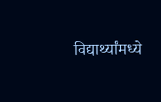विद्यार्थ्यांमध्ये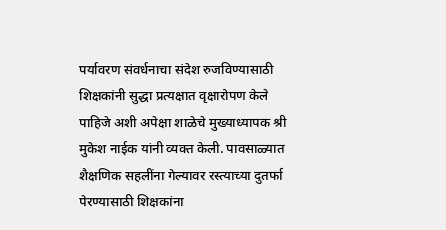पर्यावरण संवर्धनाचा संदेश रुजविण्यासाठी शिक्षकांनी सुद्धा प्रत्यक्षात वृक्षारोपण केले पाहिजे अशी अपेक्षा शाळेचे मुख्याध्यापक श्री मुकेश नाईक यांनी व्यक्त केली. पावसाळ्यात शैक्षणिक सहलींना गेल्यावर रस्त्याच्या दुतर्फा पेरण्यासाठी शिक्षकांना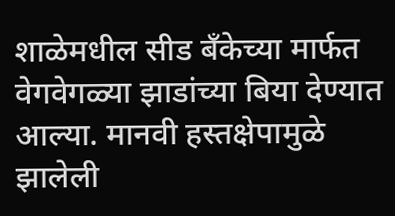शाळेमधील सीड बँकेच्या मार्फत वेगवेगळ्या झाडांच्या बिया देण्यात आल्या. मानवी हस्तक्षेपामुळे झालेली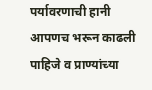पर्यावरणाची हानी आपणच भरून काढली पाहिजे व प्राण्यांच्या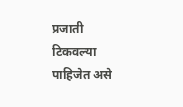प्रजाती टिकवल्या पाहिजेत असे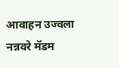आवाहन उज्वला नन्नवरे मॅडम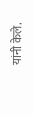यांनी केले.